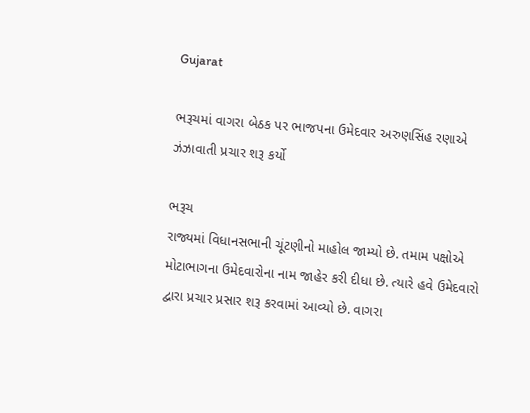Gujarat

ભરૂચમાં વાગરા બેઠક પર ભાજપના ઉમેદવાર અરુણસિંહ રણાએ ઝંઝાવાતી પ્રચાર શરૂ કર્યો

ભરૂચ
રાજ્યમાં વિધાનસભાની ચૂંટણીનો માહોલ જામ્યો છે. તમામ પક્ષોએ મોટાભાગના ઉમેદવારોના નામ જાહેર કરી દીધા છે. ત્યારે હવે ઉમેદવારો દ્વારા પ્રચાર પ્રસાર શરૂ કરવામાં આવ્યો છે. વાગરા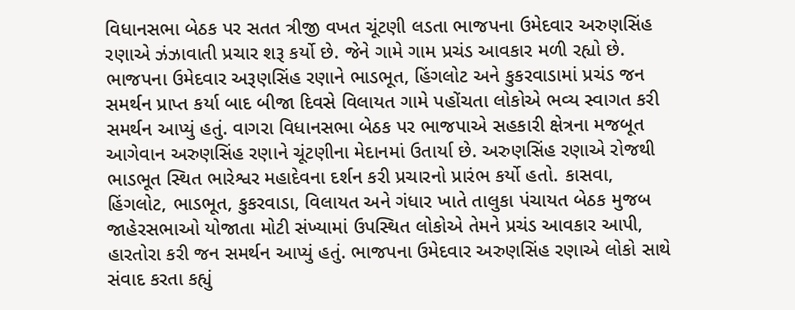વિધાનસભા બેઠક પર સતત ત્રીજી વખત ચૂંટણી લડતા ભાજપના ઉમેદવાર અરુણસિંહ રણાએ ઝંઝાવાતી પ્રચાર શરૂ કર્યો છે. જેને ગામે ગામ પ્રચંડ આવકાર મળી રહ્યો છે. ભાજપના ઉમેદવાર અરૂણસિંહ રણાને ભાડભૂત, હિંગલોટ અને કુકરવાડામાં પ્રચંડ જન સમર્થન પ્રાપ્ત કર્યા બાદ બીજા દિવસે વિલાયત ગામે પહોંચતા લોકોએ ભવ્ય સ્વાગત કરી સમર્થન આપ્યું હતું. વાગરા વિધાનસભા બેઠક પર ભાજપાએ સહકારી ક્ષેત્રના મજબૂત આગેવાન અરુણસિંહ રણાને ચૂંટણીના મેદાનમાં ઉતાર્યા છે. અરુણસિંહ રણાએ રોજથી ભાડભૂત સ્થિત ભારેશ્વર મહાદેવના દર્શન કરી પ્રચારનો પ્રારંભ કર્યો હતો. કાસવા, હિંગલોટ, ભાડભૂત, કુકરવાડા, વિલાયત અને ગંધાર ખાતે તાલુકા પંચાયત બેઠક મુજબ જાહેરસભાઓ યોજાતા મોટી સંખ્યામાં ઉપસ્થિત લોકોએ તેમને પ્રચંડ આવકાર આપી, હારતોરા કરી જન સમર્થન આપ્યું હતું. ભાજપના ઉમેદવાર અરુણસિંહ રણાએ લોકો સાથે સંવાદ કરતા કહ્યું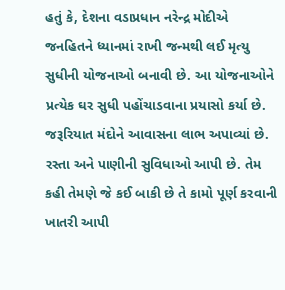હતું કે, દેશના વડાપ્રધાન નરેન્દ્ર મોદીએ જનહિતને ધ્યાનમાં રાખી જન્મથી લઈ મૃત્યુ સુધીની યોજનાઓ બનાવી છે. આ યોજનાઓને પ્રત્યેક ઘર સુધી પહોંચાડવાના પ્રયાસો કર્યા છે. જરૂરિયાત મંદોને આવાસના લાભ અપાવ્યાં છે. રસ્તા અને પાણીની સુવિધાઓ આપી છે. તેમ કહી તેમણે જે કઈ બાકી છે તે કામો પૂર્ણ કરવાની ખાતરી આપી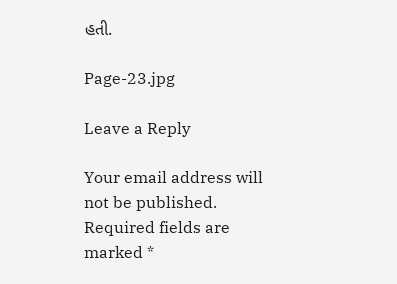હતી.

Page-23.jpg

Leave a Reply

Your email address will not be published. Required fields are marked *